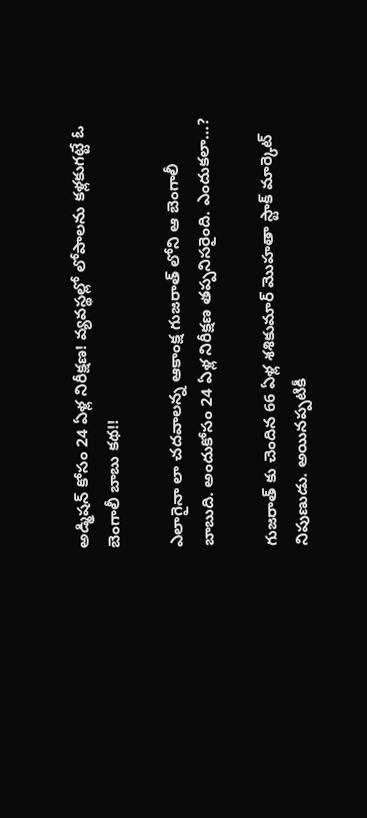అడ్మిషన్ కోసం 24 ఏళ్ల నిరీక్షణ! వ్యవస్థల్లో లోపాలను కళ్లకుగట్టే ఓ బెంగాలీ బాబు కథ!!

ఎలాగైనా లా చదవాలన్న ఆకాంక్ష గుజరాత్ లోని ఆ బెంగాలీ బాబుది. అందుకోసం 24 ఏళ్ల నిరీక్షణ తప్పనిసరైంది. ఎందుకలా…?

గుజరాత్ కు చెందిన 66 ఏళ్ల శశికుమార్ మొహతా స్టాక్ మార్కెట్ నిపుణుడు. అయినప్పటికీ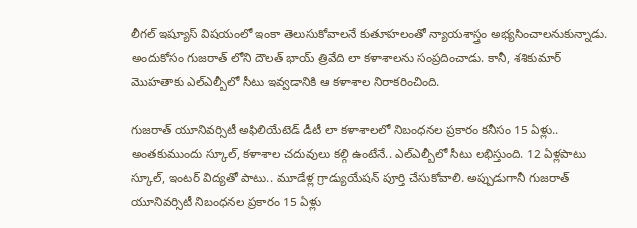లీగల్ ఇష్యూస్ విషయంలో ఇంకా తెలుసుకోవాలనే కుతూహలంతో న్యాయశాస్త్రం అభ్యసించాలనుకున్నాడు. అందుకోసం గుజరాత్ లోని దౌలత్ భాయ్ త్రివేది లా కళాశాలను సంప్రదించాడు. కానీ, శశికుమార్ మొహతాకు ఎల్ఎల్బీలో సీటు ఇవ్వడానికి ఆ కళాశాల నిరాకరించింది.

గుజరాత్ యూనివర్సిటీ అఫిలియేటెడ్ డీటీ లా కళాశాలలో నిబంధనల ప్రకారం కనీసం 15 ఏళ్లు.. అంతకుముందు స్కూల్, కళాశాల చదువులు కల్గి ఉంటేనే.. ఎల్ఎల్బీలో సీటు లభిస్తుంది. 12 ఏళ్లపాటు స్కూల్, ఇంటర్ విద్యతో పాటు.. మూడేళ్ల గ్రాడ్యుయేషన్ పూర్తి చేసుకోవాలి. అప్పుడుగానీ గుజరాత్ యూనివర్సిటీ నిబంధనల ప్రకారం 15 ఏళ్లు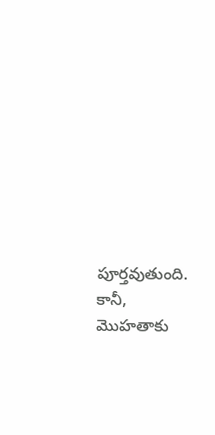పూర్తవుతుంది. కానీ, మొహతాకు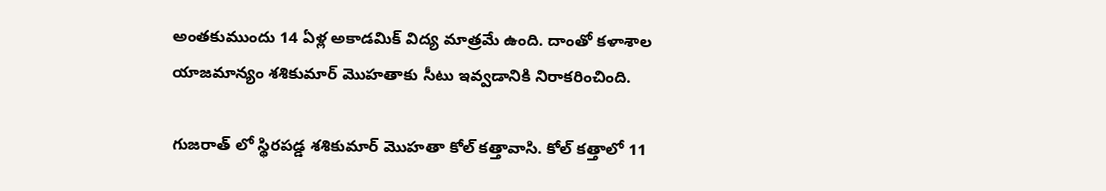అంతకుముందు 14 ఏళ్ల అకాడమిక్ విద్య మాత్రమే ఉంది. దాంతో కళాశాల యాజమాన్యం శశికుమార్ మొహతాకు సీటు ఇవ్వడానికి నిరాకరించింది.

గుజరాత్ లో స్థిరపడ్డ శశికుమార్ మొహతా కోల్ కత్తావాసి. కోల్ కత్తాలో 11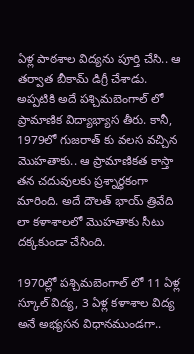ఏళ్ల పాఠశాల విద్యను పూర్తి చేసి.. ఆ తర్వాత బీకామ్ డిగ్రీ చేశాడు. అప్పటికి అదే పశ్చిమబెంగాల్ లో ప్రామాణిక విద్యాభ్యాస తీరు. కానీ, 1979లో గుజరాత్ కు వలస వచ్చిన మొహతాకు.. ఆ ప్రామాణికత కాస్తా తన చదువులకు ప్రశ్నార్థకంగా మారింది. అదే దౌలత్ భాయ్ త్రివేది లా కళాశాలలో మొహతాకు సీటు దక్కకుండా చేసింది.

1970ల్లో పశ్చిమబెంగాల్ లో 11 ఏళ్ల స్కూల్ విద్య, 3 ఏళ్ల కళాశాల విద్య అనే అభ్యసన విధానముండగా..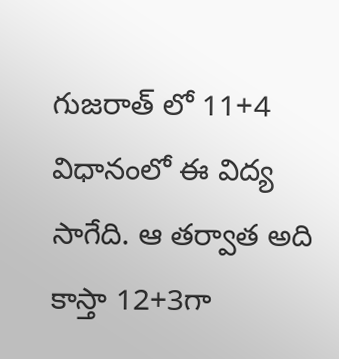గుజరాత్ లో 11+4 విధానంలో ఈ విద్య సాగేది. ఆ తర్వాత అది కాస్తా 12+3గా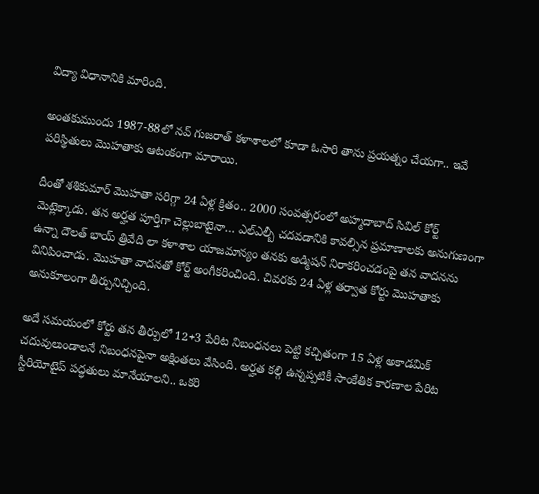విద్యా విధానానికి మారింది.

అంతకుముందు 1987-88లో నవ్ గుజరాత్ కళాశాలలో కూడా ఓసారి తాను ప్రయత్నం చేయగా.. ఇవే పరిస్థితులు మొహతాకు ఆటంకంగా మారాయి.

దీంతో శశికుమార్ మొహతా సరిగ్గా 24 ఏళ్ల క్రితం.. 2000 సంవత్సరంలో అహ్మదాబాద్ సివిల్ కోర్ట్ మెట్లెక్కాడు. తన అర్హత పూర్తిగా చెల్లుబాటైనా… ఎల్ఎల్బీ చదవడానికి కావల్సిన ప్రమాణాలకు అనుగుణంగా ఉన్నా దౌలత్ భాయ్ త్రివేది లా కళాశాల యాజమాన్యం తనకు అడ్మిషన్ నిరాకరించడంపై తన వాదనను వినిపించాడు. మొహతా వాదనతో కోర్ట్ అంగీకరించింది. చివరకు 24 ఏళ్ల తర్వాత కోర్టు మొహతాకు అనుకూలంగా తీర్పునిచ్చింది.

అదే సమయంలో కోర్టు తన తీర్పులో 12+3 పేరిట నిబంధనలు పెట్టి కచ్చితంగా 15 ఏళ్ల అకాడమిక్ చదువులుండాలనే నిబంధనపైనా అక్షింతలు వేసింది. అర్హత కల్గి ఉన్నప్పటికీ సాంకేతిక కారణాల పేరిట స్టీరియోటైప్ పద్ధతులు మానేయాలని.. ఒకరి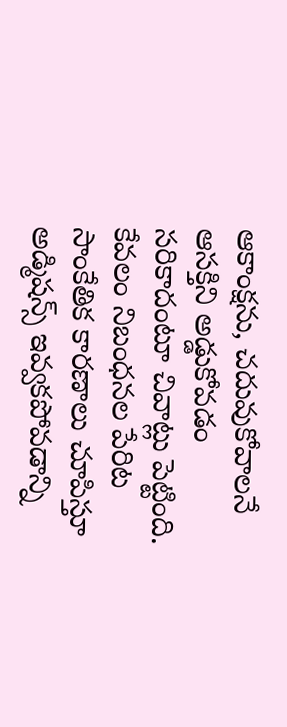ఆకాంక్షను, చదువుకోవాలనే ఆసక్తిని అడ్డుకోవడం సరికాదంటూ చివాట్లు పెట్టింది. కేవలం నిబంధనల పేరిట సాంకేతిక కారణాలు చూపిస్తూ అడ్మిషన్స్ ఇవ్వకపోవడాన్ని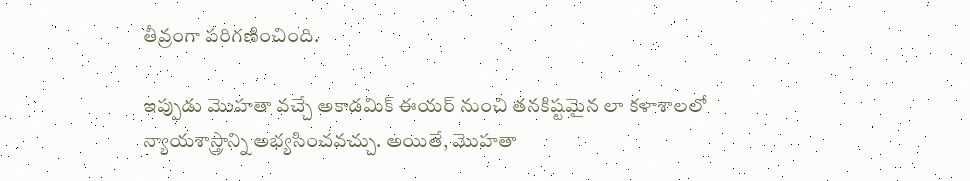తీవ్రంగా పరిగణించింది.

ఇప్పుడు మొహతా వచ్చే అకాడమిక్ ఈయర్ నుంచి తనకిష్టమైన లా కళాశాలలో న్యాయశాస్త్రాన్ని అభ్యసించవచ్చు. అయితే, మొహతా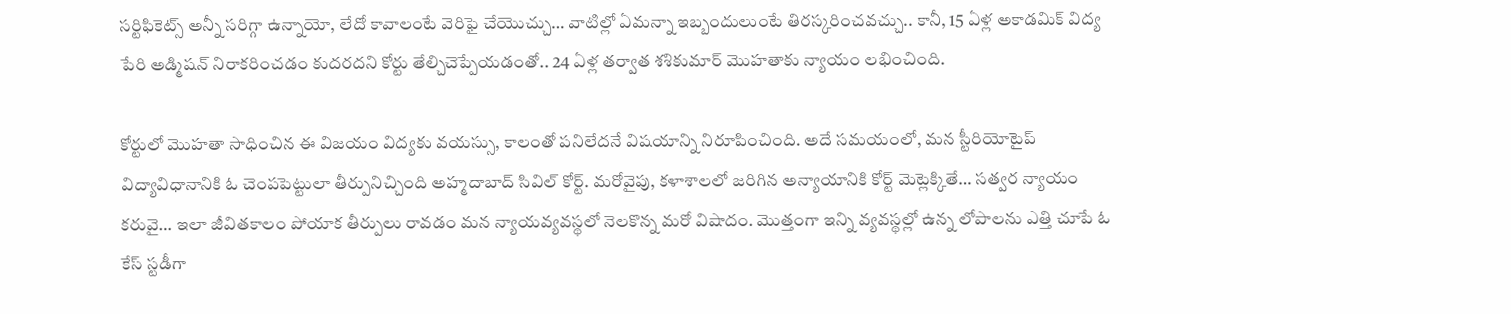సర్టిఫికెట్స్ అన్నీ సరిగ్గా ఉన్నాయో, లేదో కావాలంటే వెరిఫై చేయొచ్చు… వాటిల్లో ఏమన్నా ఇబ్బందులుంటే తిరస్కరించవచ్చు.. కానీ, 15 ఏళ్ల అకాడమిక్ విద్య పేరి అడ్మిషన్ నిరాకరించడం కుదరదని కోర్టు తేల్చిచెప్పేయడంతో.. 24 ఏళ్ల తర్వాత శశికుమార్ మొహతాకు న్యాయం లభించింది.

కోర్టులో మొహతా సాధించిన ఈ విజయం విద్యకు వయస్సు, కాలంతో పనిలేదనే విషయాన్ని నిరూపించింది. అదే సమయంలో, మన స్టీరియోటైప్ విద్యావిధానానికి ఓ చెంపపెట్టులా తీర్పునిచ్చింది అహ్మదాబాద్ సివిల్ కోర్ట్. మరోవైపు, కళాశాలలో జరిగిన అన్యాయానికి కోర్ట్ మెట్లెక్కితే… సత్వర న్యాయం కరువై… ఇలా జీవితకాలం పోయాక తీర్పులు రావడం మన న్యాయవ్యవస్థలో నెలకొన్న మరో విషాదం. మొత్తంగా ఇన్ని వ్యవస్థల్లో ఉన్న లోపాలను ఎత్తి చూపే ఓ కేస్ స్టడీగా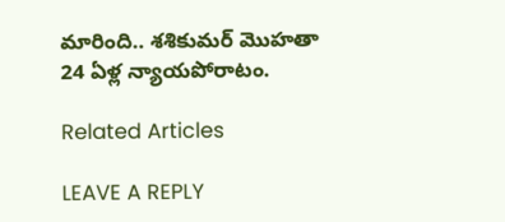మారింది.. శశికుమర్ మొహతా 24 ఏళ్ల న్యాయపోరాటం.

Related Articles

LEAVE A REPLY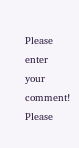Please enter your comment!
Please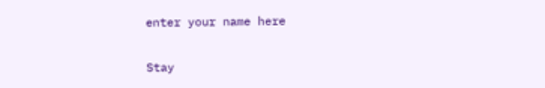enter your name here

Stay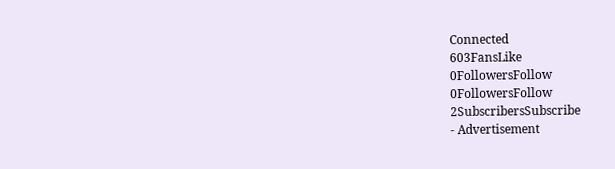Connected
603FansLike
0FollowersFollow
0FollowersFollow
2SubscribersSubscribe
- Advertisement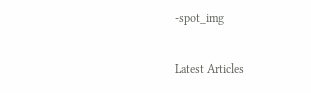-spot_img

Latest Articles